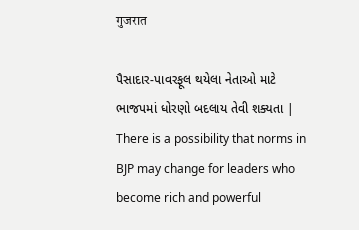गुजरात

પૈસાદાર-પાવરફૂલ થયેલા નેતાઓ માટે ભાજપમાં ધોરણો બદલાય તેવી શક્યતા | There is a possibility that norms in BJP may change for leaders who become rich and powerful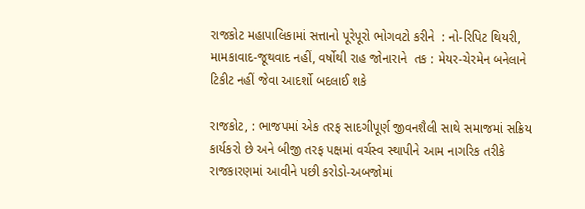રાજકોટ મહાપાલિકામાં સત્તાનો પૂરેપૂરો ભોગવટો કરીને  : નો-રિપિટ થિયરી, મામકાવાદ-જૂથવાદ નહીં, વર્ષોથી રાહ જોનારાને  તક : મેયર-ચેરમેન બનેલાને ટિકીટ નહીં જેવા આદર્શો બદલાઈ શકે

રાજકોટ, : ભાજપમાં એક તરફ સાદગીપૂર્ણ જીવનશૈલી સાથે સમાજમાં સક્રિય કાર્યકરો છે અને બીજી તરફ પક્ષમાં વર્ચસ્વ સ્થાપીને આમ નાગરિક તરીકે રાજકારણમાં આવીને પછી કરોડો-અબજોમાં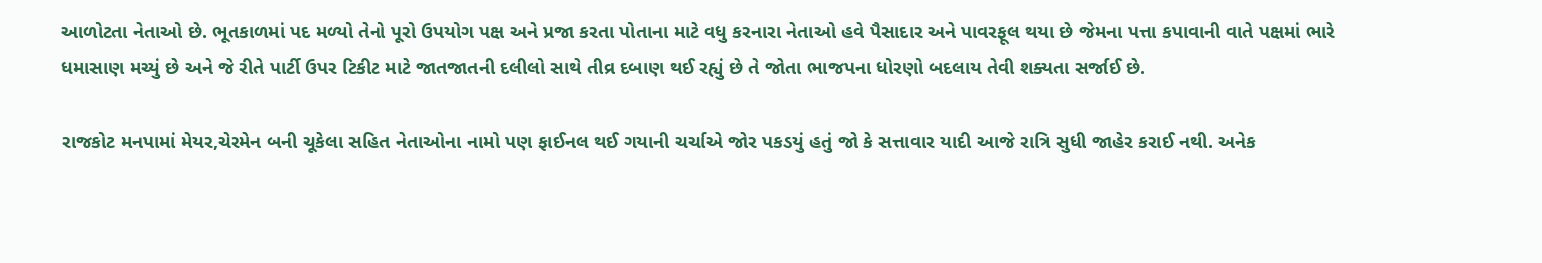આળોટતા નેતાઓ છે. ભૂતકાળમાં પદ મળ્યો તેનો પૂરો ઉપયોગ પક્ષ અને પ્રજા કરતા પોતાના માટે વધુ કરનારા નેતાઓ હવે પૈસાદાર અને પાવરફૂલ થયા છે જેમના પત્તા કપાવાની વાતે પક્ષમાં ભારે ધમાસાણ મચ્યું છે અને જે રીતે પાર્ટી ઉપર ટિકીટ માટે જાતજાતની દલીલો સાથે તીવ્ર દબાણ થઈ રહ્યું છે તે જોતા ભાજપના ધોરણો બદલાય તેવી શક્યતા સર્જાઈ છે.

રાજકોટ મનપામાં મેયર,ચેરમેન બની ચૂકેલા સહિત નેતાઓના નામો પણ ફાઈનલ થઈ ગયાની ચર્ચાએ જોર પકડયું હતું જો કે સત્તાવાર યાદી આજે રાત્રિ સુધી જાહેર કરાઈ નથી. અનેક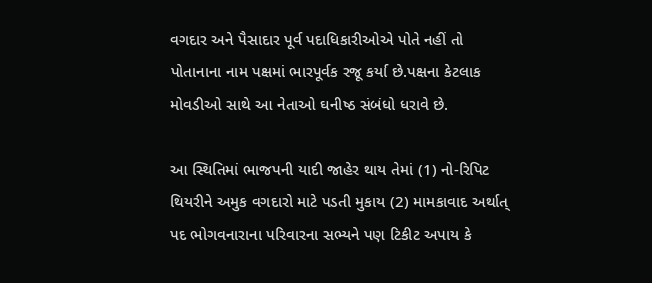વગદાર અને પૈસાદાર પૂર્વ પદાધિકારીઓએ પોતે નહીં તો પોતાનાના નામ પક્ષમાં ભારપૂર્વક રજૂ કર્યા છે.પક્ષના કેટલાક મોવડીઓ સાથે આ નેતાઓ ઘનીષ્ઠ સંબંધો ધરાવે છે.

આ સ્થિતિમાં ભાજપની યાદી જાહેર થાય તેમાં (1) નો-રિપિટ થિયરીને અમુક વગદારો માટે પડતી મુકાય (2) મામકાવાદ અર્થાત્ પદ ભોગવનારાના પરિવારના સભ્યને પણ ટિકીટ અપાય કે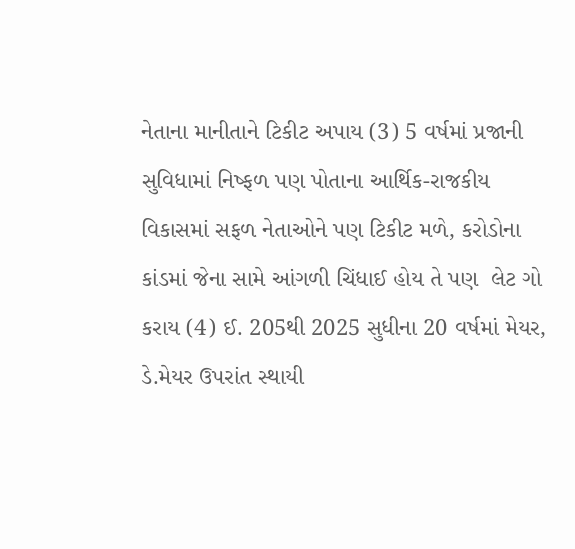નેતાના માનીતાને ટિકીટ અપાય (3) 5 વર્ષમાં પ્રજાની સુવિધામાં નિષ્ફળ પણ પોતાના આર્થિક-રાજકીય વિકાસમાં સફળ નેતાઓને પણ ટિકીટ મળે, કરોડોના કાંડમાં જેના સામે આંગળી ચિંધાઈ હોય તે પણ  લેટ ગો કરાય (4) ઈ. 205થી 2025 સુધીના 20 વર્ષમાં મેયર, ડે.મેયર ઉપરાંત સ્થાયી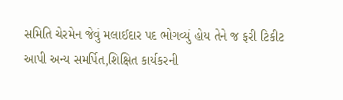સમિતિ ચેરમેન જેવું મલાઈદાર પદ ભોગવ્યું હોય તેને જ ફરી ટિકીટ આપી અન્ય સમર્પિત,શિક્ષિત કાર્યકરની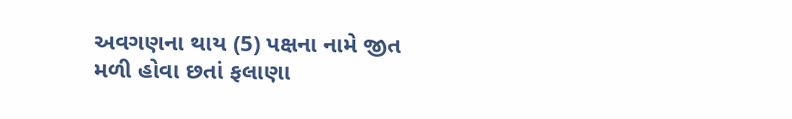અવગણના થાય (5) પક્ષના નામે જીત મળી હોવા છતાં ફલાણા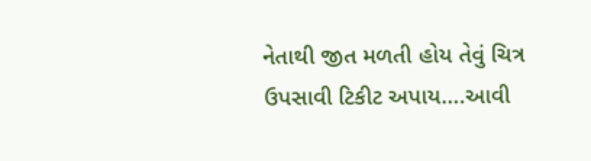નેતાથી જીત મળતી હોય તેવું ચિત્ર ઉપસાવી ટિકીટ અપાય….આવી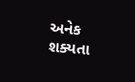અનેક શક્યતા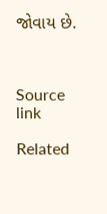જોવાય છે.



Source link

Related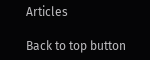Articles

Back to top button